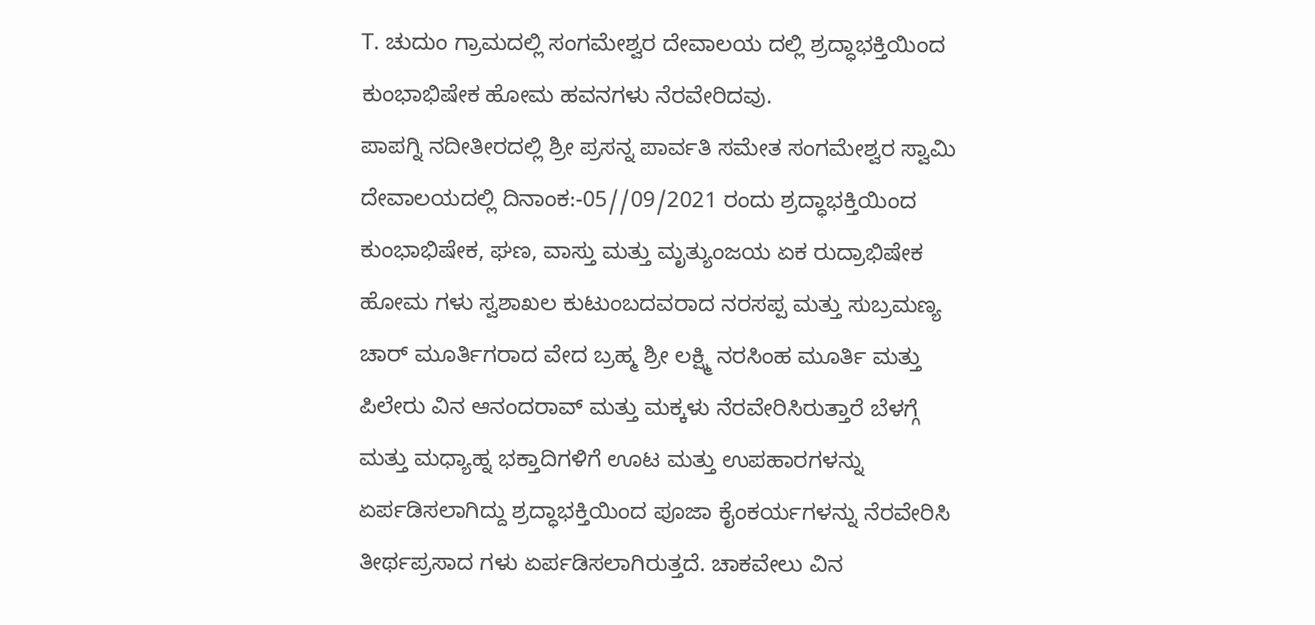T. ಚುದುಂ ಗ್ರಾಮದಲ್ಲಿ ಸಂಗಮೇಶ್ವರ ದೇವಾಲಯ ದಲ್ಲಿ ಶ್ರದ್ಧಾಭಕ್ತಿಯಿಂದ ಕುಂಭಾಭಿಷೇಕ ಹೋಮ ಹವನಗಳು ನೆರವೇರಿದವು.
ಪಾಪಗ್ನಿ ನದೀತೀರದಲ್ಲಿ ಶ್ರೀ ಪ್ರಸನ್ನ ಪಾರ್ವತಿ ಸಮೇತ ಸಂಗಮೇಶ್ವರ ಸ್ವಾಮಿ ದೇವಾಲಯದಲ್ಲಿ ದಿನಾಂಕ:-05//09/2021 ರಂದು ಶ್ರದ್ಧಾಭಕ್ತಿಯಿಂದ ಕುಂಭಾಭಿಷೇಕ, ಘಣ, ವಾಸ್ತು ಮತ್ತು ಮೃತ್ಯುಂಜಯ ಏಕ ರುದ್ರಾಭಿಷೇಕ ಹೋಮ ಗಳು ಸ್ವಶಾಖಲ ಕುಟುಂಬದವರಾದ ನರಸಪ್ಪ ಮತ್ತು ಸುಬ್ರಮಣ್ಯ ಚಾರ್ ಮೂರ್ತಿಗರಾದ ವೇದ ಬ್ರಹ್ಮ ಶ್ರೀ ಲಕ್ಷ್ಮಿ ನರಸಿಂಹ ಮೂರ್ತಿ ಮತ್ತು ಪಿಲೇರು ವಿನ ಆನಂದರಾವ್ ಮತ್ತು ಮಕ್ಕಳು ನೆರವೇರಿಸಿರುತ್ತಾರೆ ಬೆಳಗ್ಗೆ ಮತ್ತು ಮಧ್ಯಾಹ್ನ ಭಕ್ತಾದಿಗಳಿಗೆ ಊಟ ಮತ್ತು ಉಪಹಾರಗಳನ್ನು ಏರ್ಪಡಿಸಲಾಗಿದ್ದು ಶ್ರದ್ಧಾಭಕ್ತಿಯಿಂದ ಪೂಜಾ ಕೈಂಕರ್ಯಗಳನ್ನು ನೆರವೇರಿಸಿ ತೀರ್ಥಪ್ರಸಾದ ಗಳು ಏರ್ಪಡಿಸಲಾಗಿರುತ್ತದೆ. ಚಾಕವೇಲು ವಿನ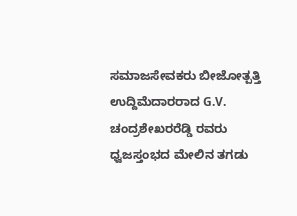ಸಮಾಜಸೇವಕರು ಬೀಜೋತ್ಪತ್ತಿ ಉದ್ದಿಮೆದಾರರಾದ G.V. ಚಂದ್ರಶೇಖರರೆಡ್ಡಿ ರವರು ಧ್ವಜಸ್ತಂಭದ ಮೇಲಿನ ತಗಡು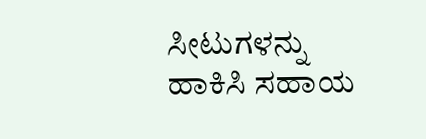ಸೀಟುಗಳನ್ನು ಹಾಕಿಸಿ ಸಹಾಯ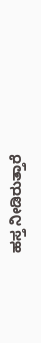ಹಸ್ತ ನೀಡಿರುತ್ತಾರೆ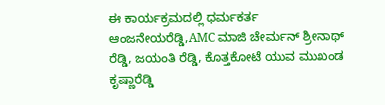ಈ ಕಾರ್ಯಕ್ರಮದಲ್ಲಿ ಧರ್ಮಕರ್ತ ಆಂಜನೇಯರೆಡ್ಡಿ,AMC ಮಾಜಿ ಚೇರ್ಮನ್ ಶ್ರೀನಾಥ್ ರೆಡ್ಡಿ, ಜಯಂತಿ ರೆಡ್ಡಿ, ಕೊತ್ತಕೋಟೆ ಯುವ ಮುಖಂಡ ಕೃಷ್ಣಾರೆಡ್ಡಿ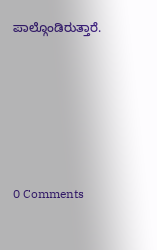ಪಾಲ್ಗೊಂಡಿರುತ್ತಾರೆ.





0 Comments